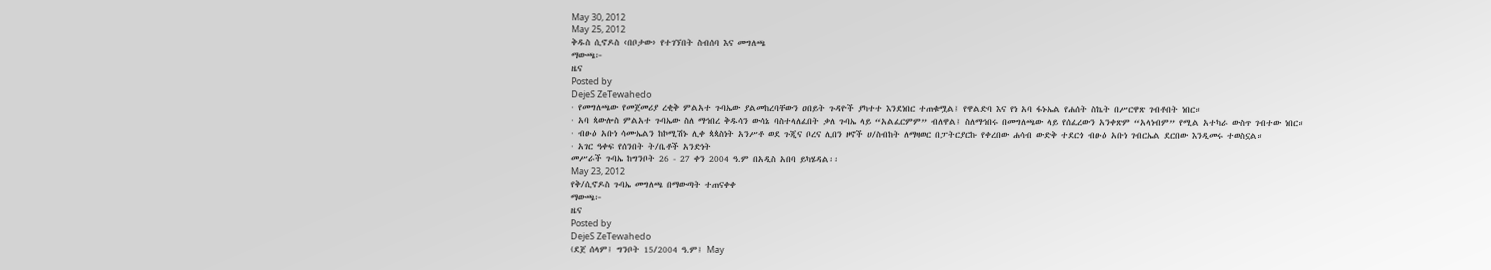May 30, 2012
May 25, 2012
ቅዱስ ሲኖዶስ ‹በቦታው› የተገኘበት ስብሰባ እና መግለጫ
ማውጫ፦
ዜና
Posted by
DejeS ZeTewahedo
· የመግለጫው የመጀመሪያ ረቂቅ ምልአተ ጉባኤው ያልመከረባቸውን ዐበይት ጉዳዮች ያካተተ እንደነበር ተጠቁሟል፤ የዋልድባ እና የነ አባ ፋኑኤል የሐሰት ስኬት በሥርዋጽ ገብቶበት ነበር።
· አባ ጳውሎስ ምልአተ ጉባኤው ስለ ማኅበረ ቅዱሳን ውሳኔ ባስተላለፈበት ቃለ ጉባኤ ላይ “አልፈርምም” ብለዋል፤ ስለማኅበሩ በመግለጫው ላይ የሰፈረውን አንቀጽም “አላነብም” የሚል አተካራ ውስጥ ገብተው ነበር።
· ብፁዕ አቡነ ሳሙኤልን ከኮሚሽኑ ሊቀ ጳጳስነት አንሥቶ ወደ ጉጂና ቦረና ሊበን ዞኖች ሀ/ስብከት ለማዛወር በፓትርያርኩ የቀረበው ሐሳብ ውድቅ ተደርጎ ብፁዕ አቡነ ገብርኤል ደርበው እንዲመሩ ተወስኗል።
· አገር ዓቀፍ የሰንበት ት/ቤቶች አንድነት
መሥራች ጉባኤ ከግንቦት 26 - 27 ቀን 2004 ዓ.ም በአዲስ አበባ ይካሄዳል፡፡
May 23, 2012
የቅ/ሲኖዶስ ጉባኤ መግለጫ በማውጣት ተጠናቀቀ
ማውጫ፦
ዜና
Posted by
DejeS ZeTewahedo
(ደጀ ሰላም፤ ግንቦት 15/2004 ዓ.ም፤ May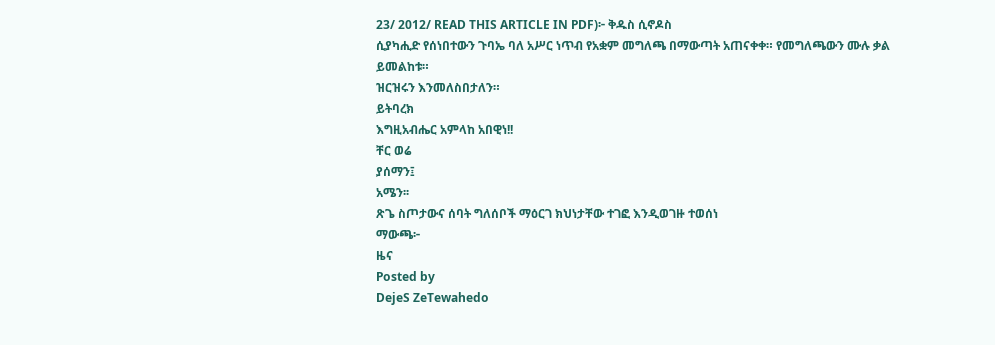23/ 2012/ READ THIS ARTICLE IN PDF)፦ ቅዱስ ሲኖዶስ
ሲያካሒድ የሰነበተውን ጉባኤ ባለ አሥር ነጥብ የአቋም መግለጫ በማውጣት አጠናቀቀ። የመግለጫውን ሙሉ ቃል ይመልከቱ።
ዝርዝሩን እንመለስበታለን።
ይትባረክ
እግዚአብሔር አምላከ አበዊነ!!
ቸር ወሬ
ያሰማን፤
አሜን፡፡
ጽጌ ስጦታውና ሰባት ግለሰቦች ማዕርገ ክህነታቸው ተገፎ እንዲወገዙ ተወሰነ
ማውጫ፦
ዜና
Posted by
DejeS ZeTewahedo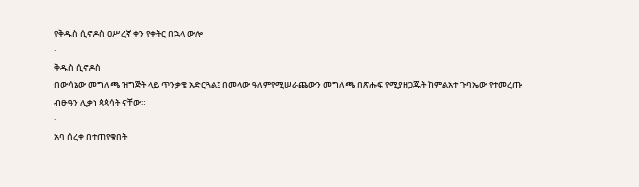የቅዱስ ሲኖዶስ ዐሥረኛ ቀን የቀትር በኋላ ውሎ
·
ቅዱስ ሲኖዶስ
በውሳኔው መግለጫ ዝግጅት ላይ ጥንቃቄ አድርጓል፤ በመላው ዓለምየሚሠራጨውን መግለጫ በጽሑፍ የሚያዘጋጁት ከምልአተ ጉባኤው የተመረጡ
ብፁዓን ሊቃነ ጳጳሳት ናቸው።
·
አባ ሰረቀ በተጠየቁበት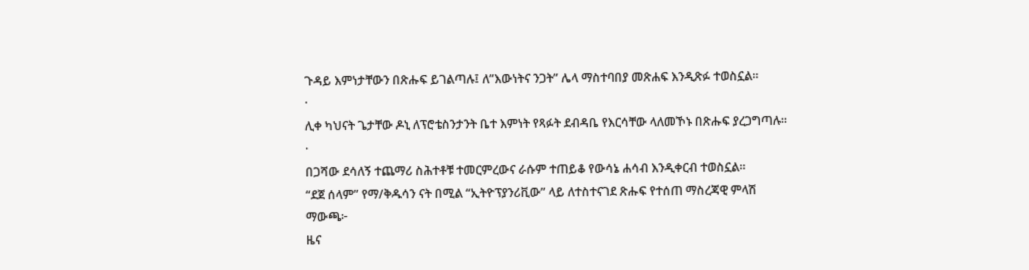ጉዳይ እምነታቸውን በጽሑፍ ይገልጣሉ፤ ለ”እውነትና ንጋት” ሌላ ማስተባበያ መጽሐፍ እንዲጽፉ ተወስኗል።
·
ሊቀ ካህናት ጌታቸው ዶኒ ለፕሮቴስንታንት ቤተ እምነት የጻፉት ደብዳቤ የእርሳቸው ላለመኾኑ በጽሑፍ ያረጋግጣሉ።
·
በጋሻው ደሳለኝ ተጨማሪ ስሕተቶቹ ተመርምረውና ራሱም ተጠይቆ የውሳኔ ሐሳብ እንዲቀርብ ተወስኗል።
“ደጀ ሰላም” የማ/ቅዱሳን ናት በሚል “ኢትዮፕያንሪቪው” ላይ ለተስተናገደ ጽሑፍ የተሰጠ ማስረጃዊ ምላሽ
ማውጫ፦
ዜና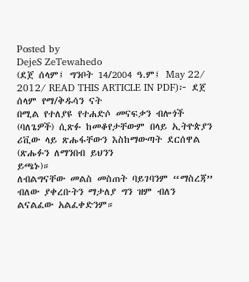Posted by
DejeS ZeTewahedo
(ደጀ ሰላም፤ ግንቦት 14/2004 ዓ.ም፤ May 22/ 2012/ READ THIS ARTICLE IN PDF)፦ ደጀ ሰላም የማ/ቅዱሳን ናት
በሚል የተለያዩ የተሐድሶ መናፍቃን ብሎጎች (ባለጌዎች) ሲጽፉ ከመቆየታቸውም በላይ ኢትዮጵያን
ሪቪው ላይ ጽሑፋቸውን እስከማውጣት ደርሰዋል (ጽሑፉን ለማንበብ ይህንን
ይጫኑ)።
ለብልግናቸው መልስ መስጠት ባይገባንም “ማስረጃ” ብለው ያቀረቡትን ማታለያ ግን ዝም ብለን ልናልፈው አልፈቀድንም።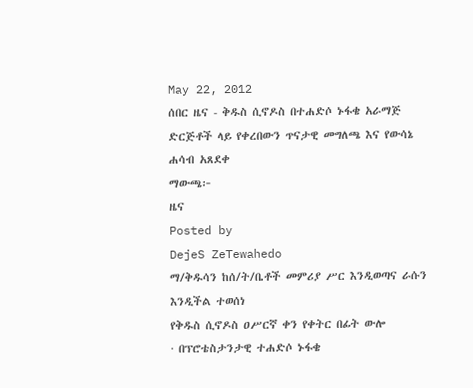May 22, 2012
ሰበር ዜና - ቅዱስ ሲኖዶስ በተሐድሶ ኑፋቄ አራማጅ ድርጅቶች ላይ የቀረበውን ጥናታዊ መግለጫ እና የውሳኔ ሐሳብ አጸደቀ
ማውጫ፦
ዜና
Posted by
DejeS ZeTewahedo
ማ/ቅዱሳን ከሰ/ት/ቤቶች መምሪያ ሥር እንዲወጣና ራሱን እንዲችል ተወሰነ
የቅዱስ ሲኖዶስ ዐሥርኛ ቀን የቀትር በፊት ውሎ
· በፕሮቴስታንታዊ ተሐድሶ ኑፋቄ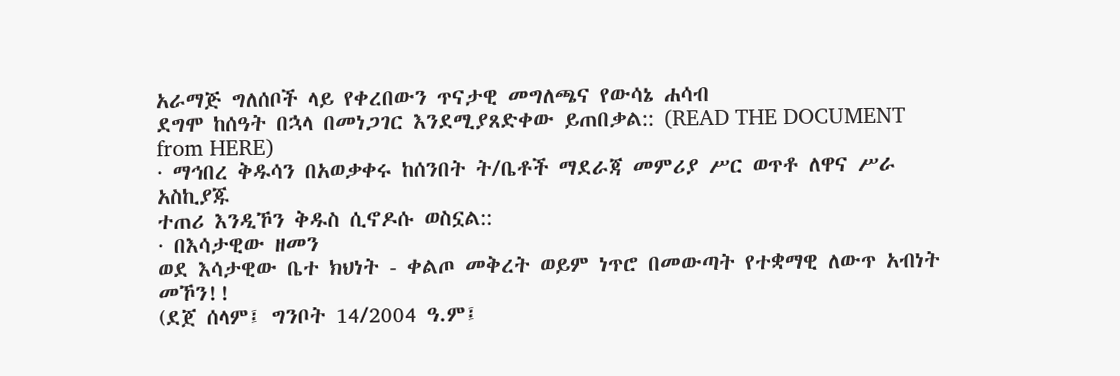አራማጅ ግለሰቦች ላይ የቀረበውን ጥናታዊ መግለጫና የውሳኔ ሐሳብ
ደግሞ ከሰዓት በኋላ በመነጋገር እንደሚያጸድቀው ይጠበቃል:: (READ THE DOCUMENT from HERE)
· ማኅበረ ቅዱሳን በአወቃቀሩ ከሰንበት ት/ቤቶች ማደራጃ መምሪያ ሥር ወጥቶ ለዋና ሥራ አስኪያጁ
ተጠሪ እንዲኾን ቅዱስ ሲኖዶሱ ወስኗል::
· በእሳታዊው ዘመን
ወደ እሳታዊው ቤተ ክህነት - ቀልጦ መቅረት ወይም ነጥሮ በመውጣት የተቋማዊ ለውጥ አብነት መኾን!!
(ደጀ ሰላም፤ ግንቦት 14/2004 ዓ.ም፤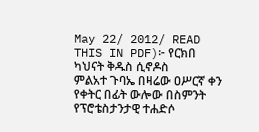May 22/ 2012/ READ THIS IN PDF)፦ የርክበ ካህናት ቅዱስ ሲኖዶስ
ምልአተ ጉባኤ በዛሬው ዐሥርኛ ቀን የቀትር በፊት ውሎው በስምንት የፕሮቴስታንታዊ ተሐድሶ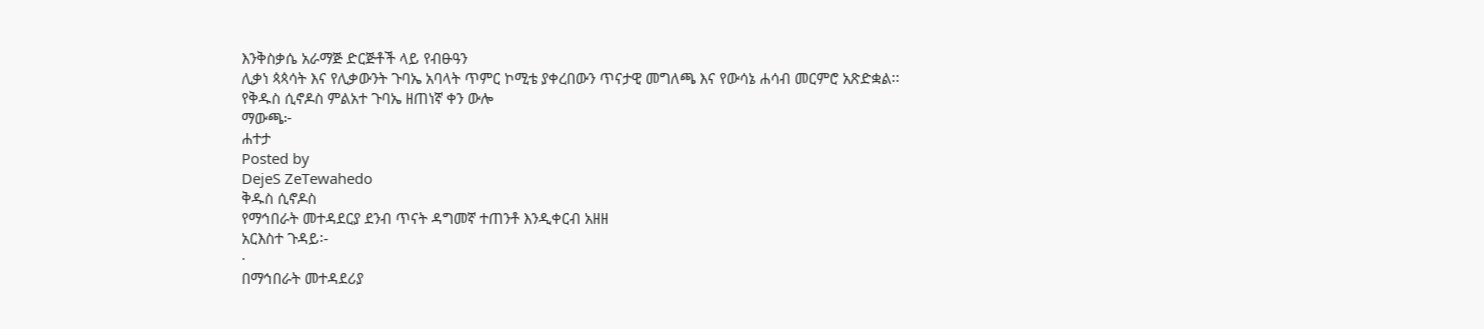እንቅስቃሴ አራማጅ ድርጅቶች ላይ የብፁዓን
ሊቃነ ጳጳሳት እና የሊቃውንት ጉባኤ አባላት ጥምር ኮሚቴ ያቀረበውን ጥናታዊ መግለጫ እና የውሳኔ ሐሳብ መርምሮ አጽድቋል፡፡
የቅዱስ ሲኖዶስ ምልአተ ጉባኤ ዘጠነኛ ቀን ውሎ
ማውጫ፦
ሐተታ
Posted by
DejeS ZeTewahedo
ቅዱስ ሲኖዶስ
የማኅበራት መተዳደርያ ደንብ ጥናት ዳግመኛ ተጠንቶ እንዲቀርብ አዘዘ
አርእስተ ጉዳይ፡-
·
በማኅበራት መተዳደሪያ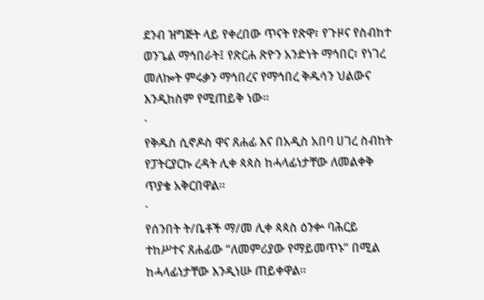ደንብ ዝግጅት ላይ የቀረበው ጥናት የጽዋ፣ የጉዞና የስብከተ ወንጌል ማኅበራት፤ የጽርሐ ጽዮን አንድነት ማኅበር፣ የነገረ መለኰት ምሩቃን ማኅበረና የማኅበረ ቅዱሳን ህልውና እንዲከስም የሚጠይቅ ነው።
·
የቅዱስ ሲኖዶስ ዋና ጸሐፊ እና በአዲስ አበባ ሀገረ ስብከት የፓትርያርኩ ረዳት ሊቀ ጳጳስ ከሓላፊነታቸው ለመልቀቅ ጥያቄ አቅርበዋል።
·
የሰንበት ት/ቤቶች ማ/መ ሊቀ ጳጳስ ዕንቍ ባሕርይ ተከሥተና ጸሐፊው “ለመምሪያው የማይመጥኑ” በሚል ከሓላፊነታቸው እንዲነሡ ጠይቀዋል።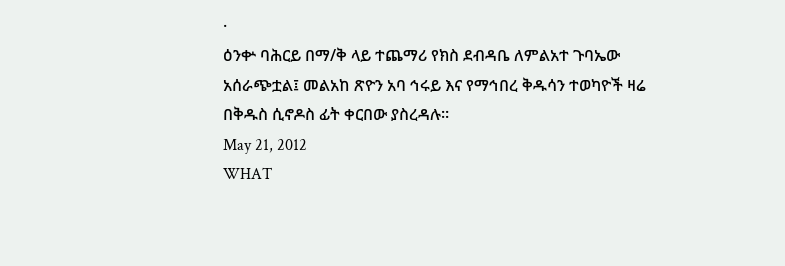·
ዕንቍ ባሕርይ በማ/ቅ ላይ ተጨማሪ የክስ ደብዳቤ ለምልአተ ጉባኤው አሰራጭቷል፤ መልአከ ጽዮን አባ ኅሩይ እና የማኅበረ ቅዱሳን ተወካዮች ዛሬ በቅዱስ ሲኖዶስ ፊት ቀርበው ያስረዳሉ።
May 21, 2012
WHAT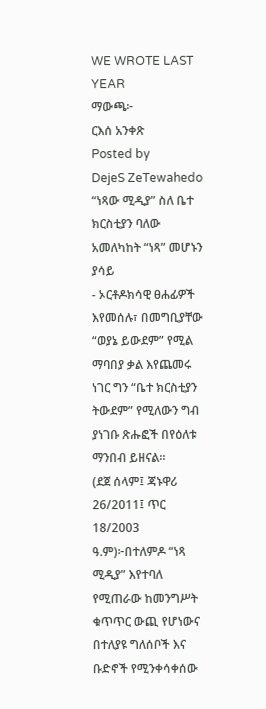WE WROTE LAST YEAR
ማውጫ፦
ርእሰ አንቀጽ
Posted by
DejeS ZeTewahedo
“ነጻው ሚዲያ” ስለ ቤተ ክርስቲያን ባለው አመለካከት “ነጻ” መሆኑን ያሳይ
- ኦርቶዶክሳዊ ፀሐፊዎች እየመሰሉ፣ በመግቢያቸው “ወያኔ ይውደም” የሚል ማባበያ ቃል እየጨመሩ ነገር ግን “ቤተ ክርስቲያን ትውደም” የሚለውን ግብ ያነገቡ ጽሑፎች በየዕለቱ ማንበብ ይዘናል።
(ደጀ ሰላም፤ ጃኑዋሪ 26/2011፤ ጥር 18/2003 ዓ.ም)፦በተለምዶ “ነጻ ሚዲያ” እየተባለ የሚጠራው ከመንግሥት ቁጥጥር ውጪ የሆነውና በተለያዩ ግለሰቦች እና ቡድኖች የሚንቀሳቀሰው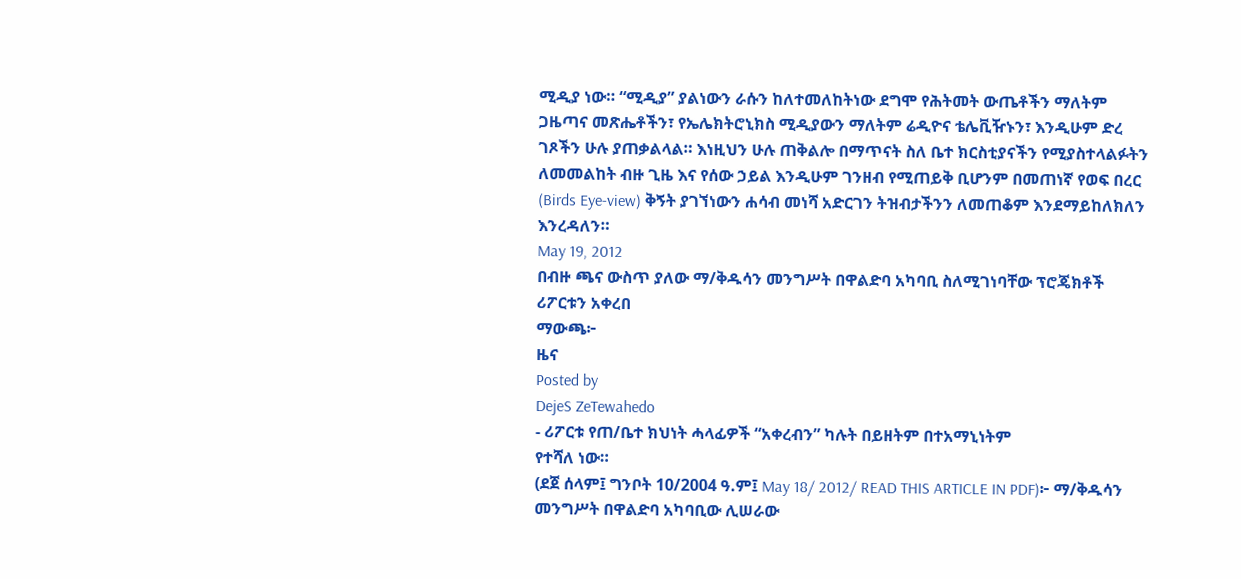ሚዲያ ነው። “ሚዲያ” ያልነውን ራሱን ከለተመለከትነው ደግሞ የሕትመት ውጤቶችን ማለትም ጋዜጣና መጽሔቶችን፣ የኤሌክትሮኒክስ ሚዲያውን ማለትም ሬዲዮና ቴሌቪዥኑን፣ እንዲሁም ድረ ገጾችን ሁሉ ያጠቃልላል። እነዚህን ሁሉ ጠቅልሎ በማጥናት ስለ ቤተ ክርስቲያናችን የሚያስተላልፉትን ለመመልከት ብዙ ጊዜ እና የሰው ኃይል እንዲሁም ገንዘብ የሚጠይቅ ቢሆንም በመጠነኛ የወፍ በረር (Birds Eye-view) ቅኝት ያገኘነውን ሐሳብ መነሻ አድርገን ትዝብታችንን ለመጠቆም እንደማይከለክለን እንረዳለን።
May 19, 2012
በብዙ ጫና ውስጥ ያለው ማ/ቅዱሳን መንግሥት በዋልድባ አካባቢ ስለሚገነባቸው ፕሮጄክቶች ሪፖርቱን አቀረበ
ማውጫ፦
ዜና
Posted by
DejeS ZeTewahedo
- ሪፖርቱ የጠ/ቤተ ክህነት ሓላፊዎች “አቀረብን” ካሉት በይዘትም በተአማኒነትም
የተሻለ ነው።
(ደጀ ሰላም፤ ግንቦት 10/2004 ዓ.ም፤ May 18/ 2012/ READ THIS ARTICLE IN PDF)፦ ማ/ቅዱሳን መንግሥት በዋልድባ አካባቢው ሊሠራው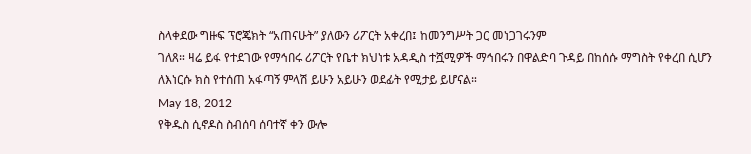ስላቀደው ግዙፍ ፕሮጄክት “አጠናሁት” ያለውን ሪፖርት አቀረበ፤ ከመንግሥት ጋር መነጋገሩንም
ገለጸ። ዛሬ ይፋ የተደገው የማኅበሩ ሪፖርት የቤተ ክህነቱ አዳዲስ ተሿሚዎች ማኅበሩን በዋልድባ ጉዳይ በከሰሱ ማግስት የቀረበ ሲሆን
ለእነርሱ ክስ የተሰጠ አፋጣኝ ምላሽ ይሁን አይሁን ወደፊት የሚታይ ይሆናል።
May 18, 2012
የቅዱስ ሲኖዶስ ስብሰባ ሰባተኛ ቀን ውሎ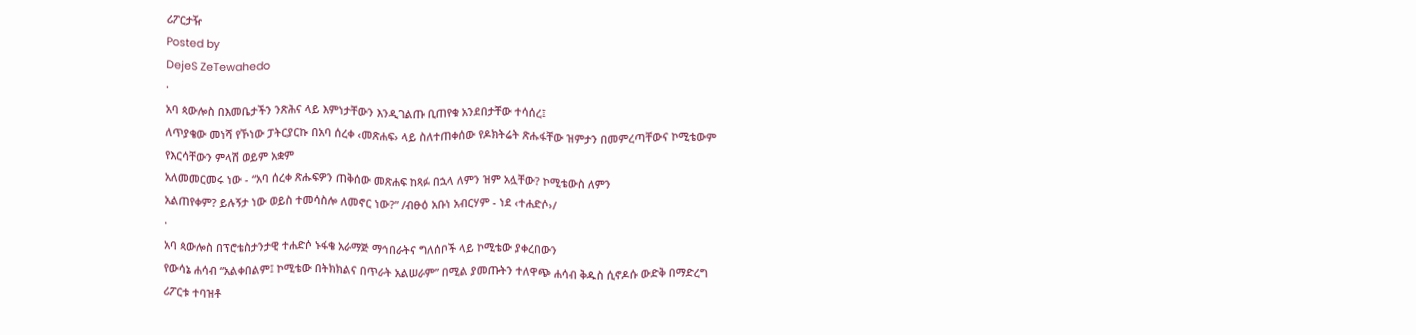ሪፖርታዥ
Posted by
DejeS ZeTewahedo
·
አባ ጳውሎስ በእመቤታችን ንጽሕና ላይ እምነታቸውን እንዲገልጡ ቢጠየቁ አንደበታቸው ተሳሰረ፤
ለጥያቄው መነሻ የኾነው ፓትርያርኩ በአባ ሰረቀ ‹መጽሐፍ› ላይ ስለተጠቀሰው የዶክትሬት ጽሑፋቸው ዝምታን በመምረጣቸውና ኮሚቴውም
የእርሳቸውን ምላሽ ወይም አቋም
አለመመርመሩ ነው - “አባ ሰረቀ ጽሑፍዎን ጠቅሰው መጽሐፍ ከጻፉ በኋላ ለምን ዝም አሏቸው? ኮሚቴውስ ለምን
አልጠየቀም? ይሉኝታ ነው ወይስ ተመሳስሎ ለመኖር ነው?” /ብፁዕ አቡነ አብርሃም - ነደ ‹ተሐድሶ›/
·
አባ ጳውሎስ በፕሮቴስታንታዊ ተሐድሶ ኑፋቄ አራማጅ ማኅበራትና ግለሰቦች ላይ ኮሚቴው ያቀረበውን
የውሳኔ ሐሳብ “አልቀበልም፤ ኮሚቴው በትክክልና በጥራት አልሠራም” በሚል ያመጡትን ተለዋጭ ሐሳብ ቅዱስ ሲኖዶሱ ውድቅ በማድረግ
ሪፖርቱ ተባዝቶ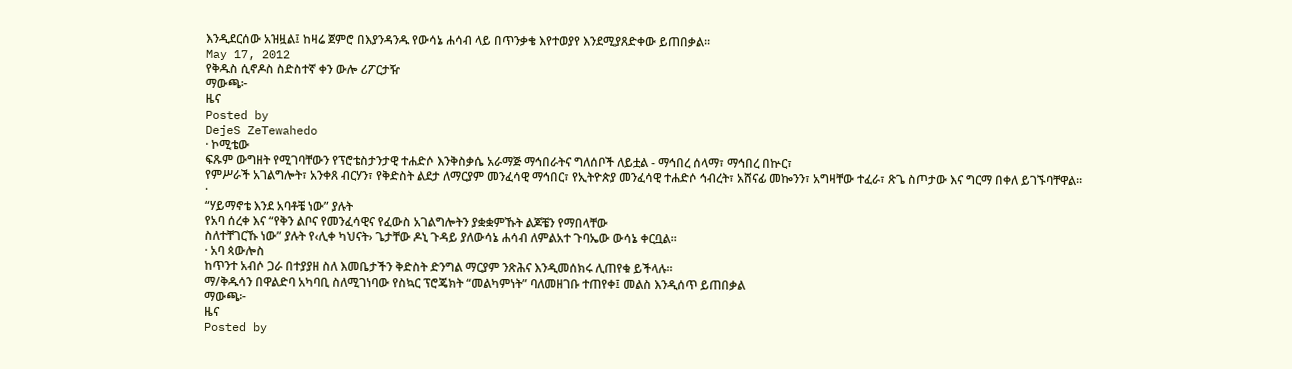እንዲደርሰው አዝዟል፤ ከዛሬ ጀምሮ በእያንዳንዱ የውሳኔ ሐሳብ ላይ በጥንቃቄ እየተወያየ እንደሚያጸድቀው ይጠበቃል።
May 17, 2012
የቅዱስ ሲኖዶስ ስድስተኛ ቀን ውሎ ሪፖርታዥ
ማውጫ፦
ዜና
Posted by
DejeS ZeTewahedo
· ኮሚቴው
ፍጹም ውግዘት የሚገባቸውን የፕሮቴስታንታዊ ተሐድሶ እንቅስቃሴ አራማጅ ማኅበራትና ግለሰቦች ለይቷል - ማኅበረ ሰላማ፣ ማኅበረ በኵር፣
የምሥራች አገልግሎት፣ አንቀጸ ብርሃን፣ የቅድስት ልደታ ለማርያም መንፈሳዊ ማኅበር፣ የኢትዮጵያ መንፈሳዊ ተሐድሶ ኅብረት፣ አሸናፊ መኰንን፣ አግዛቸው ተፈራ፣ ጽጌ ስጦታው እና ግርማ በቀለ ይገኙባቸዋል።
·
“ሃይማኖቴ እንደ አባቶቼ ነው” ያሉት
የአባ ሰረቀ እና “የቅን ልቦና የመንፈሳዊና የፈውስ አገልግሎትን ያቋቋምኹት ልጆቼን የማበላቸው
ስለተቸገርኹ ነው” ያሉት የ‹ሊቀ ካህናት› ጌታቸው ዶኒ ጉዳይ ያለውሳኔ ሐሳብ ለምልአተ ጉባኤው ውሳኔ ቀርቧል።
· አባ ጳውሎስ
ከጥንተ አብሶ ጋራ በተያያዘ ስለ እመቤታችን ቅድስት ድንግል ማርያም ንጽሕና እንዲመሰክሩ ሊጠየቁ ይችላሉ።
ማ/ቅዱሳን በዋልድባ አካባቢ ስለሚገነባው የስኳር ፕሮጄክት “መልካምነት” ባለመዘገቡ ተጠየቀ፤ መልስ እንዲሰጥ ይጠበቃል
ማውጫ፦
ዜና
Posted by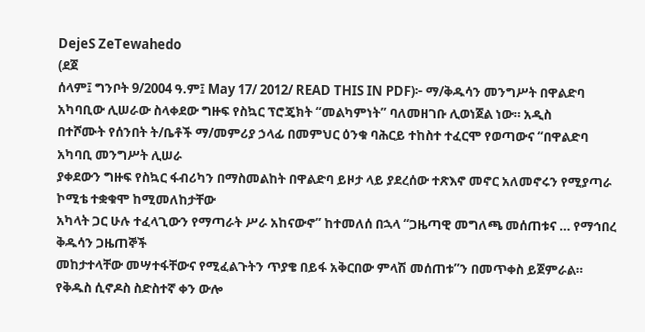DejeS ZeTewahedo
(ደጀ
ሰላም፤ ግንቦት 9/2004 ዓ.ም፤ May 17/ 2012/ READ THIS IN PDF)፦ ማ/ቅዱሳን መንግሥት በዋልድባ አካባቢው ሊሠራው ስላቀደው ግዙፍ የስኳር ፕሮጄክት “መልካምነት” ባለመዘገቡ ሊወነጀል ነው። አዲስ
በተሾሙት የሰንበት ት/ቤቶች ማ/መምሪያ ኃላፊ በመምህር ዕንቁ ባሕርይ ተከስተ ተፈርሞ የወጣውና “በዋልድባ አካባቢ መንግሥት ሊሠራ
ያቀደውን ግዙፍ የስኳር ፋብሪካን በማስመልከት በዋልድባ ይዞታ ላይ ያደረሰው ተጽእኖ መኖር አለመኖሩን የሚያጣራ ኮሚቴ ተቋቁሞ ከሚመለከታቸው
አካላት ጋር ሁሉ ተፈላጊውን የማጣራት ሥራ አከናውኖ” ከተመለሰ በኋላ “ጋዜጣዊ መግለጫ መሰጠቱና … የማኅበረ ቅዱሳን ጋዜጠኞች
መከታተላቸው መሣተፋቸውና የሚፈልጉትን ጥያቄ በይፋ አቅርበው ምላሽ መሰጠቱ”ን በመጥቀስ ይጀምራል።
የቅዱስ ሲኖዶስ ስድስተኛ ቀን ውሎ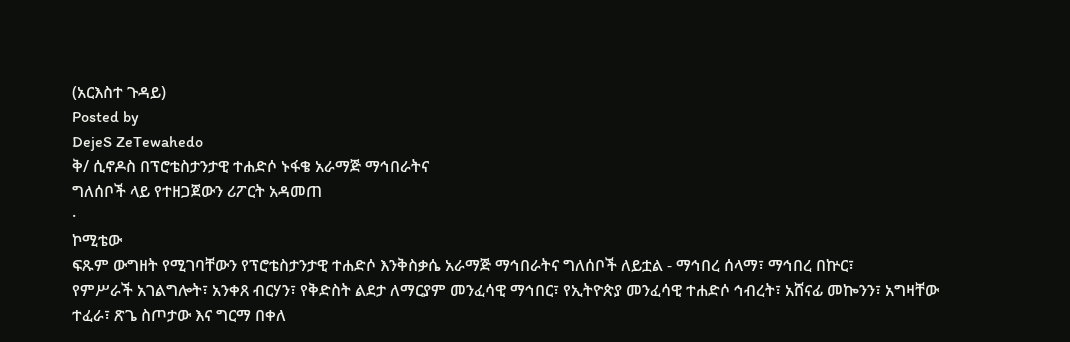(አርእስተ ጉዳይ)
Posted by
DejeS ZeTewahedo
ቅ/ ሲኖዶስ በፕሮቴስታንታዊ ተሐድሶ ኑፋቄ አራማጅ ማኅበራትና
ግለሰቦች ላይ የተዘጋጀውን ሪፖርት አዳመጠ
·
ኮሚቴው
ፍጹም ውግዘት የሚገባቸውን የፕሮቴስታንታዊ ተሐድሶ እንቅስቃሴ አራማጅ ማኅበራትና ግለሰቦች ለይቷል - ማኅበረ ሰላማ፣ ማኅበረ በኵር፣
የምሥራች አገልግሎት፣ አንቀጸ ብርሃን፣ የቅድስት ልደታ ለማርያም መንፈሳዊ ማኅበር፣ የኢትዮጵያ መንፈሳዊ ተሐድሶ ኅብረት፣ አሸናፊ መኰንን፣ አግዛቸው ተፈራ፣ ጽጌ ስጦታው እና ግርማ በቀለ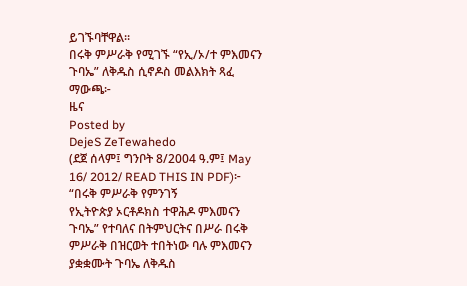ይገኙባቸዋል።
በሩቅ ምሥራቅ የሚገኙ “የኢ/ኦ/ተ ምእመናን ጉባኤ” ለቅዱስ ሲኖዶስ መልእክት ጻፈ
ማውጫ፦
ዜና
Posted by
DejeS ZeTewahedo
(ደጀ ሰላም፤ ግንቦት 8/2004 ዓ.ም፤ May 16/ 2012/ READ THIS IN PDF)፦ “በሩቅ ምሥራቅ የምንገኝ
የኢትዮጵያ ኦርቶዶክስ ተዋሕዶ ምእመናን ጉባኤ” የተባለና በትምህርትና በሥራ በሩቅ ምሥራቅ በዝርወት ተበትነው ባሉ ምእመናን ያቋቋሙት ጉባኤ ለቅዱስ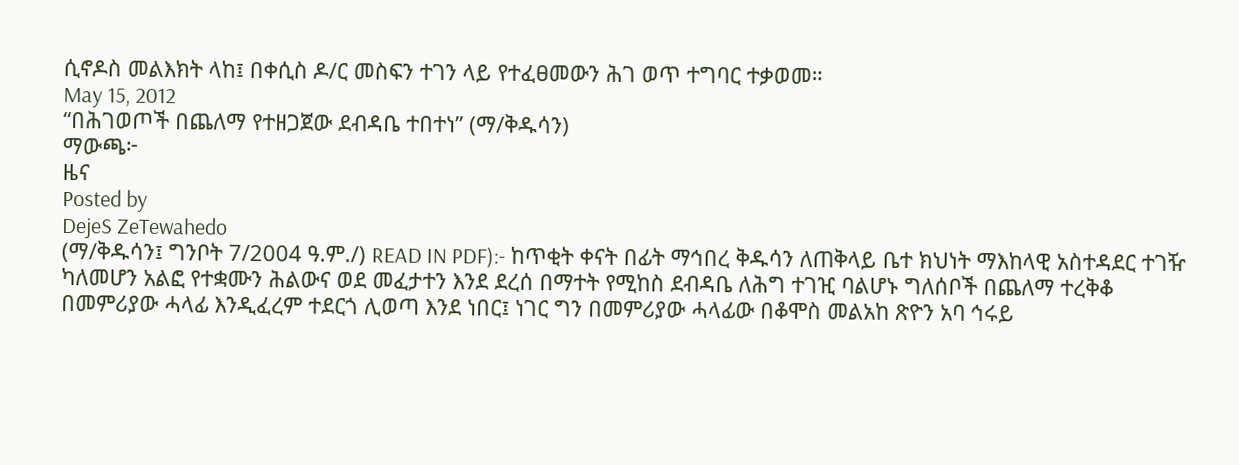ሲኖዶስ መልእክት ላከ፤ በቀሲስ ዶ/ር መስፍን ተገን ላይ የተፈፀመውን ሕገ ወጥ ተግባር ተቃወመ።
May 15, 2012
“በሕገወጦች በጨለማ የተዘጋጀው ደብዳቤ ተበተነ” (ማ/ቅዱሳን)
ማውጫ፦
ዜና
Posted by
DejeS ZeTewahedo
(ማ/ቅዱሳን፤ ግንቦት 7/2004 ዓ.ም./) READ IN PDF):- ከጥቂት ቀናት በፊት ማኅበረ ቅዱሳን ለጠቅላይ ቤተ ክህነት ማእከላዊ አስተዳደር ተገዥ ካለመሆን አልፎ የተቋሙን ሕልውና ወደ መፈታተን እንደ ደረሰ በማተት የሚከስ ደብዳቤ ለሕግ ተገዢ ባልሆኑ ግለሰቦች በጨለማ ተረቅቆ በመምሪያው ሓላፊ እንዲፈረም ተደርጎ ሊወጣ እንደ ነበር፤ ነገር ግን በመምሪያው ሓላፊው በቆሞስ መልአከ ጽዮን አባ ኅሩይ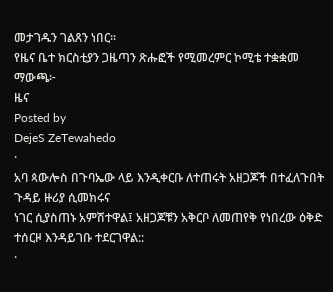መታገዱን ገልጸን ነበር፡፡
የዜና ቤተ ክርስቲያን ጋዜጣን ጽሑፎች የሚመረምር ኮሚቴ ተቋቋመ
ማውጫ፦
ዜና
Posted by
DejeS ZeTewahedo
·
አባ ጳውሎስ በጉባኤው ላይ እንዲቀርቡ ለተጠሩት አዘጋጆች በተፈለጉበት ጉዳይ ዙሪያ ሲመክሩና
ነገር ሲያስጠኑ አምሽተዋል፤ አዘጋጆቹን አቅርቦ ለመጠየቅ የነበረው ዕቅድ ተሰርዞ እንዳይገቡ ተደርገዋል::
·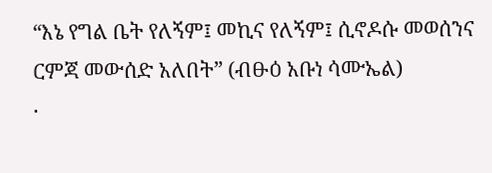“እኔ የግል ቤት የለኝም፤ መኪና የለኝም፤ ሲኖዶሱ መወሰንና ርምጃ መውሰድ አለበት” (ብፁዕ አቡነ ሳሙኤል)
·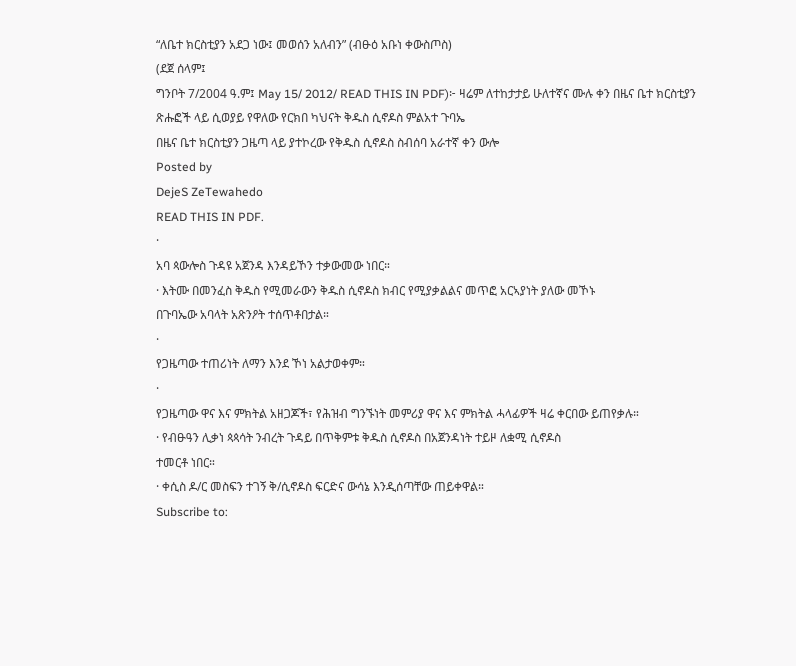“ለቤተ ክርስቲያን አደጋ ነው፤ መወሰን አለብን” (ብፁዕ አቡነ ቀውስጦስ)
(ደጀ ሰላም፤
ግንቦት 7/2004 ዓ.ም፤ May 15/ 2012/ READ THIS IN PDF)፦ ዛሬም ለተከታታይ ሁለተኛና ሙሉ ቀን በዜና ቤተ ክርስቲያን
ጽሑፎች ላይ ሲወያይ የዋለው የርክበ ካህናት ቅዱስ ሲኖዶስ ምልአተ ጉባኤ
በዜና ቤተ ክርስቲያን ጋዜጣ ላይ ያተኮረው የቅዱስ ሲኖዶስ ስብሰባ አራተኛ ቀን ውሎ
Posted by
DejeS ZeTewahedo
READ THIS IN PDF.
·
አባ ጳውሎስ ጉዳዩ አጀንዳ እንዳይኾን ተቃውመው ነበር።
· እትሙ በመንፈስ ቅዱስ የሚመራውን ቅዱስ ሲኖዶስ ክብር የሚያቃልልና መጥፎ አርኣያነት ያለው መኾኑ
በጉባኤው አባላት አጽንዖት ተሰጥቶበታል።
·
የጋዜጣው ተጠሪነት ለማን እንደ ኾነ አልታወቀም።
·
የጋዜጣው ዋና እና ምክትል አዘጋጆች፣ የሕዝብ ግንኙነት መምሪያ ዋና እና ምክትል ሓላፊዎች ዛሬ ቀርበው ይጠየቃሉ።
· የብፁዓን ሊቃነ ጳጳሳት ንብረት ጉዳይ በጥቅምቱ ቅዱስ ሲኖዶስ በአጀንዳነት ተይዞ ለቋሚ ሲኖዶስ
ተመርቶ ነበር።
· ቀሲስ ዶ/ር መስፍን ተገኝ ቅ/ሲኖዶስ ፍርድና ውሳኔ እንዲሰጣቸው ጠይቀዋል።
Subscribe to: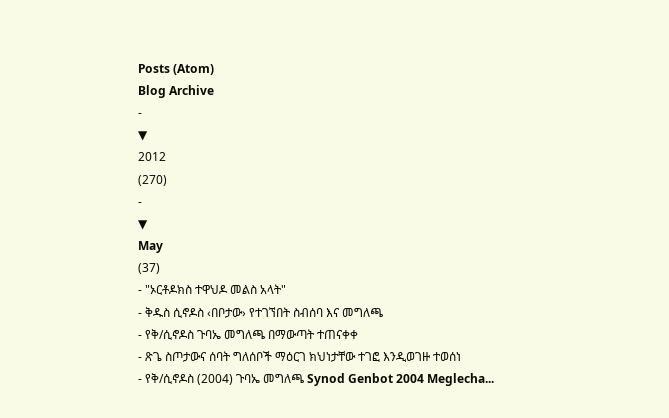Posts (Atom)
Blog Archive
-
▼
2012
(270)
-
▼
May
(37)
- "ኦርቶዶክስ ተዋህዶ መልስ አላት"
- ቅዱስ ሲኖዶስ ‹በቦታው› የተገኘበት ስብሰባ እና መግለጫ
- የቅ/ሲኖዶስ ጉባኤ መግለጫ በማውጣት ተጠናቀቀ
- ጽጌ ስጦታውና ሰባት ግለሰቦች ማዕርገ ክህነታቸው ተገፎ እንዲወገዙ ተወሰነ
- የቅ/ሲኖዶስ (2004) ጉባኤ መግለጫ Synod Genbot 2004 Meglecha...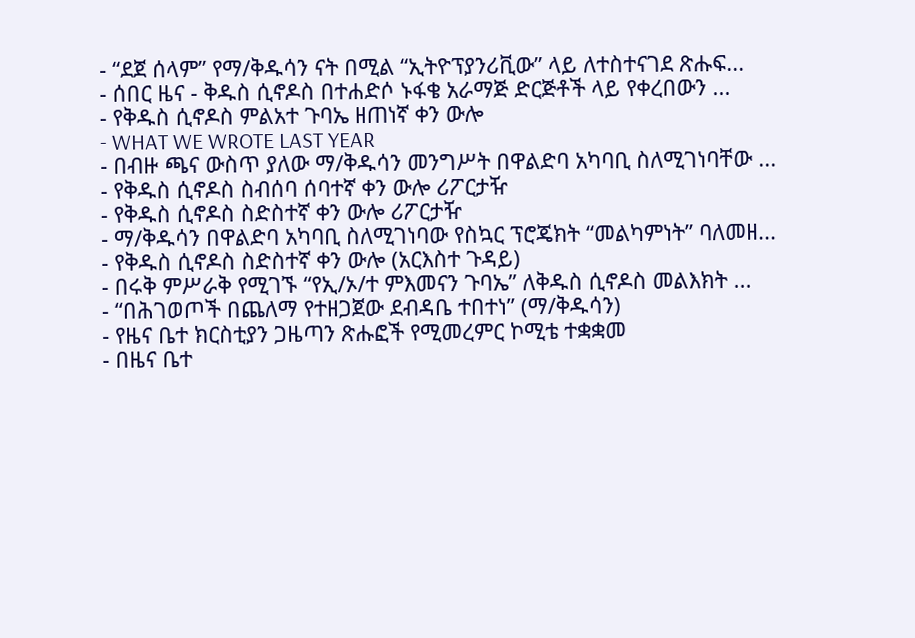- “ደጀ ሰላም” የማ/ቅዱሳን ናት በሚል “ኢትዮፕያንሪቪው” ላይ ለተስተናገደ ጽሑፍ...
- ሰበር ዜና - ቅዱስ ሲኖዶስ በተሐድሶ ኑፋቄ አራማጅ ድርጅቶች ላይ የቀረበውን ...
- የቅዱስ ሲኖዶስ ምልአተ ጉባኤ ዘጠነኛ ቀን ውሎ
- WHAT WE WROTE LAST YEAR
- በብዙ ጫና ውስጥ ያለው ማ/ቅዱሳን መንግሥት በዋልድባ አካባቢ ስለሚገነባቸው ...
- የቅዱስ ሲኖዶስ ስብሰባ ሰባተኛ ቀን ውሎ ሪፖርታዥ
- የቅዱስ ሲኖዶስ ስድስተኛ ቀን ውሎ ሪፖርታዥ
- ማ/ቅዱሳን በዋልድባ አካባቢ ስለሚገነባው የስኳር ፕሮጄክት “መልካምነት” ባለመዘ...
- የቅዱስ ሲኖዶስ ስድስተኛ ቀን ውሎ (አርእስተ ጉዳይ)
- በሩቅ ምሥራቅ የሚገኙ “የኢ/ኦ/ተ ምእመናን ጉባኤ” ለቅዱስ ሲኖዶስ መልእክት ...
- “በሕገወጦች በጨለማ የተዘጋጀው ደብዳቤ ተበተነ” (ማ/ቅዱሳን)
- የዜና ቤተ ክርስቲያን ጋዜጣን ጽሑፎች የሚመረምር ኮሚቴ ተቋቋመ
- በዜና ቤተ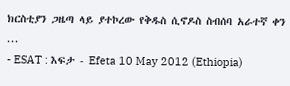ክርስቲያን ጋዜጣ ላይ ያተኮረው የቅዱስ ሲኖዶስ ስብሰባ አራተኛ ቀን ...
- ESAT : እፍታ - Efeta 10 May 2012 (Ethiopia)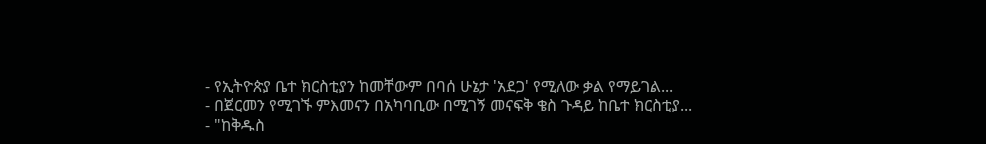- የኢትዮጵያ ቤተ ክርስቲያን ከመቸውም በባሰ ሁኔታ 'አደጋ' የሚለው ቃል የማይገል...
- በጀርመን የሚገኙ ምእመናን በአካባቢው በሚገኝ መናፍቅ ቄስ ጉዳይ ከቤተ ክርስቲያ...
- "ከቅዱስ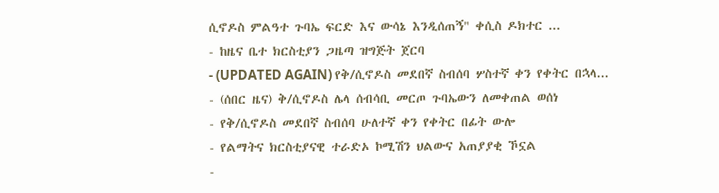ሲኖዶስ ምልዓተ ጉባኤ ፍርድ እና ውሳኔ እንዲሰጠኝ" ቀሲስ ዶክተር ...
- ከዜና ቤተ ክርስቲያን ጋዜጣ ዝግጅት ጀርባ
- (UPDATED AGAIN) የቅ/ሲኖዶስ መደበኛ ስብሰባ ሦስተኛ ቀን የቀትር በኋላ...
- (ሰበር ዜና) ቅ/ሲኖዶስ ሌላ ሰብሳቢ መርጦ ጉባኤውን ለመቀጠል ወሰነ
- የቅ/ሲኖዶስ መደበኛ ስብሰባ ሁለተኛ ቀን የቀትር በፊት ውሎ
- የልማትና ክርስቲያናዊ ተራድኦ ኮሚሽን ህልውና አጠያያቂ ኾኗል
-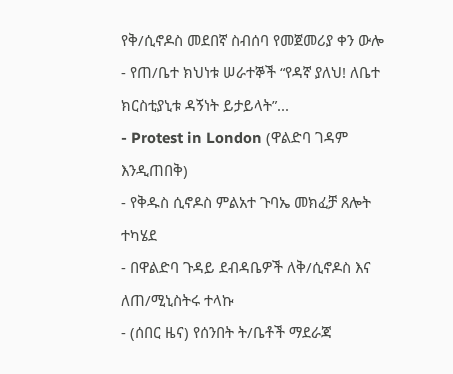የቅ/ሲኖዶስ መደበኛ ስብሰባ የመጀመሪያ ቀን ውሎ
- የጠ/ቤተ ክህነቱ ሠራተኞች “የዳኛ ያለህ! ለቤተ ክርስቲያኒቱ ዳኝነት ይታይላት”...
- Protest in London (ዋልድባ ገዳም እንዲጠበቅ)
- የቅዱስ ሲኖዶስ ምልአተ ጉባኤ መክፈቻ ጸሎት ተካሄደ
- በዋልድባ ጉዳይ ደብዳቤዎች ለቅ/ሲኖዶስ እና ለጠ/ሚኒስትሩ ተላኩ
- (ሰበር ዜና) የሰንበት ት/ቤቶች ማደራጃ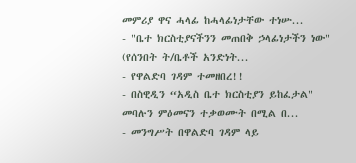መምሪያ ዋና ሓላፊ ከሓላፊነታቸው ተነሡ...
- "ቤተ ክርስቲያናችንን መጠበቅ ኃላፊነታችን ነው" (የሰንበት ት/ቤቶች አንድነት...
- የዋልድባ ገዳም ተመዘበረ!!
- በስዊዲን “አዲስ ቤተ ክርስቲያን ይከፈታል" መባሉን ምዕመናን ተቃወሙት በሚል በ...
- መንግሥት በዋልድባ ገዳም ላይ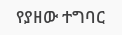የያዘው ተግባር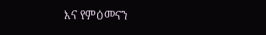እና የምዕመናን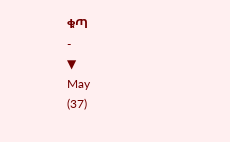ቁጣ
-
▼
May
(37)